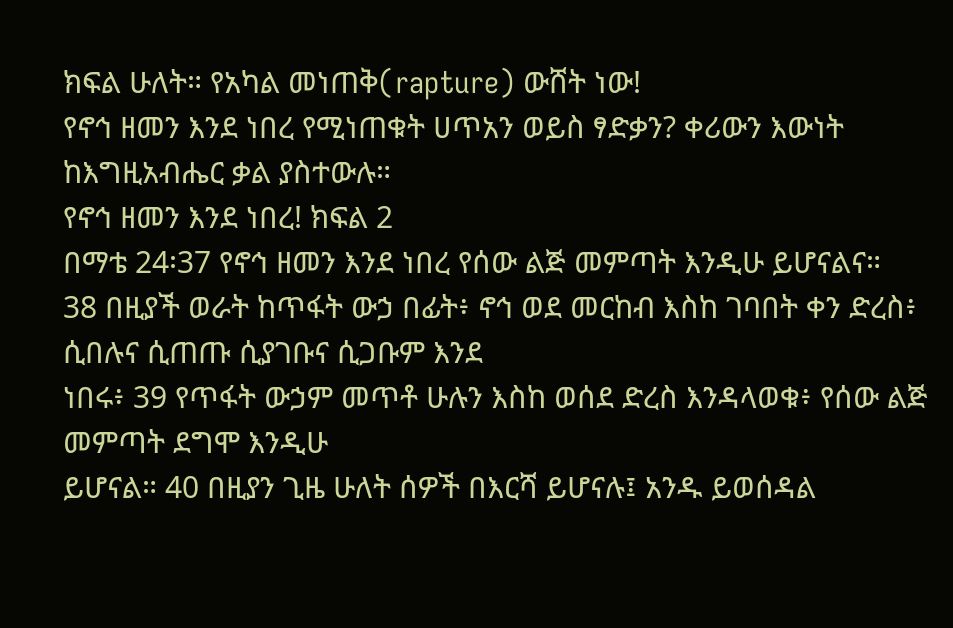ክፍል ሁለት። የአካል መነጠቅ(rapture) ውሸት ነው!
የኖኅ ዘመን እንደ ነበረ የሚነጠቁት ሀጥአን ወይስ ፃድቃን? ቀሪውን እውነት ከእግዚአብሔር ቃል ያስተውሉ።
የኖኅ ዘመን እንደ ነበረ! ክፍል 2
በማቴ 24፡37 የኖኅ ዘመን እንደ ነበረ የሰው ልጅ መምጣት እንዲሁ ይሆናልና።
38 በዚያች ወራት ከጥፋት ውኃ በፊት፥ ኖኅ ወደ መርከብ እስከ ገባበት ቀን ድረስ፥ ሲበሉና ሲጠጡ ሲያገቡና ሲጋቡም እንደ
ነበሩ፥ 39 የጥፋት ውኃም መጥቶ ሁሉን እስከ ወሰደ ድረስ እንዳላወቁ፥ የሰው ልጅ መምጣት ደግሞ እንዲሁ
ይሆናል። 40 በዚያን ጊዜ ሁለት ሰዎች በእርሻ ይሆናሉ፤ አንዱ ይወሰዳል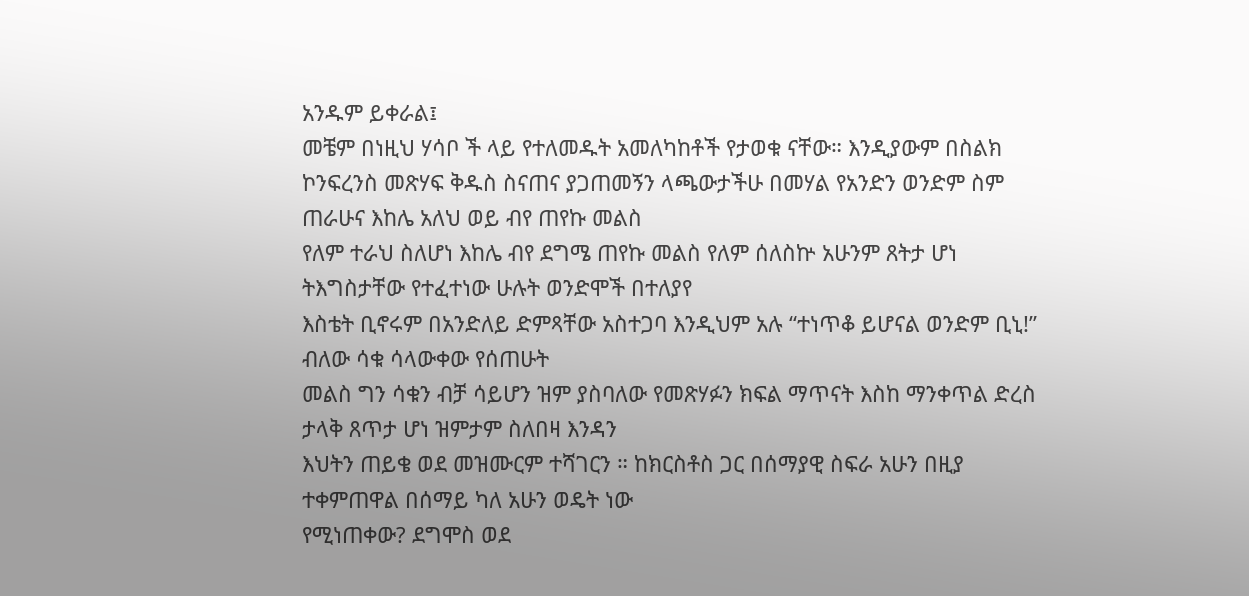አንዱም ይቀራል፤
መቼም በነዚህ ሃሳቦ ች ላይ የተለመዱት አመለካከቶች የታወቁ ናቸው። እንዲያውም በስልክ
ኮንፍረንስ መጽሃፍ ቅዱስ ስናጠና ያጋጠመኝን ላጫውታችሁ በመሃል የአንድን ወንድም ስም ጠራሁና እከሌ አለህ ወይ ብየ ጠየኩ መልስ
የለም ተራህ ስለሆነ እከሌ ብየ ደግሜ ጠየኩ መልስ የለም ሰለስኵ አሁንም ጸትታ ሆነ ትእግስታቸው የተፈተነው ሁሉት ወንድሞች በተለያየ
እስቴት ቢኖሩም በአንድለይ ድምጻቸው አስተጋባ እንዲህም አሉ “ተነጥቆ ይሆናል ወንድም ቢኒ!” ብለው ሳቁ ሳላውቀው የሰጠሁት
መልስ ግን ሳቁን ብቻ ሳይሆን ዝም ያስባለው የመጽሃፉን ክፍል ማጥናት እስከ ማንቀጥል ድረስ ታላቅ ጸጥታ ሆነ ዝምታም ስለበዛ እንዳን
እህትን ጠይቄ ወደ መዝሙርም ተሻገርን ። ከክርስቶስ ጋር በሰማያዊ ስፍራ አሁን በዚያ ተቀምጠዋል በሰማይ ካለ አሁን ወዴት ነው
የሚነጠቀው? ደግሞስ ወደ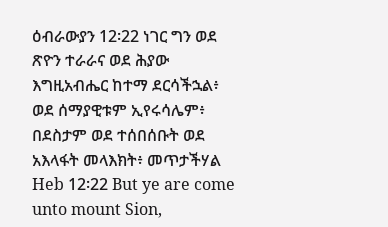ዕብራውያን 12፡22 ነገር ግን ወደ ጽዮን ተራራና ወደ ሕያው እግዚአብሔር ከተማ ደርሳችኋል፥
ወደ ሰማያዊቱም ኢየሩሳሌም፥ በደስታም ወደ ተሰበሰቡት ወደ አእላፋት መላእክት፥ መጥታችሃል
Heb 12፡22 But ye are come unto mount Sion,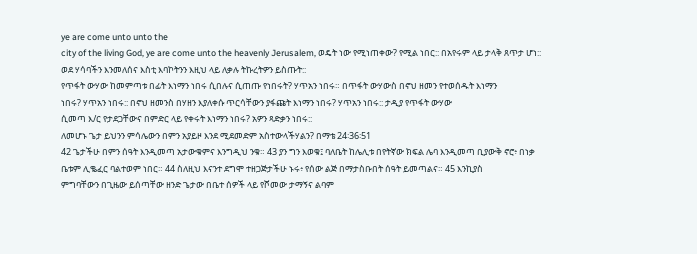ye are come unto unto the
city of the living God, ye are come unto the heavenly Jerusalem, ወዴት ነው የሚነጠቀው? የሚል ነበር:: በአየሩም ላይ ታላቅ ጸጥታ ሆነ::
ወደ ሃሳባችን እንመለሰና እስቲ እባኮትንን እዚህ ላይ ለቃሉ ትኩረትዎን ይስጡት::
የጥፋት ውሃው ከመምጣቱ በፊት እነማን ነበሩ ሲበሉና ሲጠጡ የነበሩት? ሃጥአን ነበሩ። በጥፋት ውሃውስ በኖህ ዘመን የተወሰዱት እነማን
ነበሩ? ሃጥአን ነበሩ:: በኖህ ዘመንስ በሃዘን እያለቀሱ ጥርሳቸውን ያፋጩት እነማን ነበሩ? ሃጥአን ነበሩ:: ታዲያ የጥፋት ውሃው
ሲመጣ እ/ር የታደጋቸውና በምድር ላይ የቀሩት እነማን ነበሩ? አዎን ጻድቃን ነበሩ::
ለመሆኑ ጌታ ይህንን ምሳሌውን በምን አያይዞ እንደ ሚደመድም አስተውላችሃልን? በማቴ 24፡36፡51
42 ጌታችሁ በምን ሰዓት እንዲመጣ አታውቁምና እንግዲህ ንቁ። 43 ያን ግን እወቁ፤ ባለቤት ከሌሊቱ በየትኛው ክፍል ሌባ እንዲመጣ ቢያውቅ ኖሮ፥ በነቃ
ቤቱም ሊቈፈር ባልተወም ነበር። 44 ስለዚህ እናንተ ደግሞ ተዘጋጅታችሁ ኑሩ፥ የሰው ልጅ በማታስቡበት ሰዓት ይመጣልና። 45 እንኪያስ
ምግባቸውን በጊዜው ይሰጣቸው ዘንድ ጌታው በቤተ ሰዎች ላይ የሾመው ታማኝና ልባም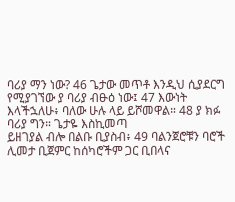ባሪያ ማን ነው? 46 ጌታው መጥቶ እንዲህ ሲያደርግ
የሚያገኘው ያ ባሪያ ብፁዕ ነው፤ 47 እውነት እላችኋለሁ፥ ባለው ሁሉ ላይ ይሾመዋል። 48 ያ ክፉ ባሪያ ግን። ጌታዬ እስኪመጣ
ይዘገያል ብሎ በልቡ ቢያስብ፥ 49 ባልንጀሮቹን ባሮች ሊመታ ቢጀምር ከሰካሮችም ጋር ቢበላና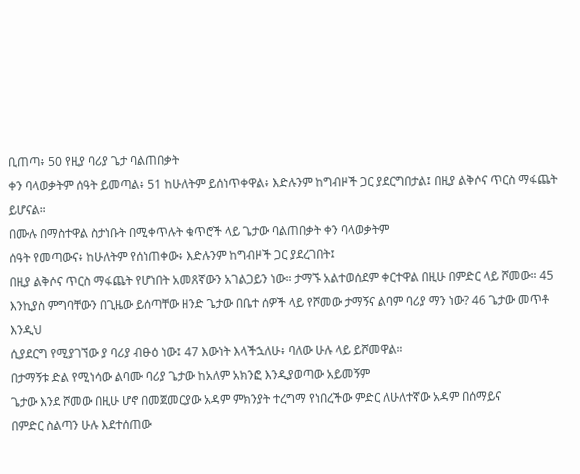ቢጠጣ፥ 50 የዚያ ባሪያ ጌታ ባልጠበቃት
ቀን ባላወቃትም ሰዓት ይመጣል፥ 51 ከሁለትም ይሰነጥቀዋል፥ እድሉንም ከግብዞች ጋር ያደርግበታል፤ በዚያ ልቅሶና ጥርስ ማፋጨት
ይሆናል።
በሙሉ በማስተዋል ስታነቡት በሚቀጥሉት ቁጥሮች ላይ ጌታው ባልጠበቃት ቀን ባላወቃትም
ሰዓት የመጣውና፥ ከሁለትም የሰነጠቀው፥ እድሉንም ከግብዞች ጋር ያደረገበት፤
በዚያ ልቅሶና ጥርስ ማፋጨት የሆነበት አመጸኛውን አገልጋይን ነው። ታማኙ አልተወሰደም ቀርተዋል በዚሁ በምድር ላይ ሾመው። 45
እንኪያስ ምግባቸውን በጊዜው ይሰጣቸው ዘንድ ጌታው በቤተ ሰዎች ላይ የሾመው ታማኝና ልባም ባሪያ ማን ነው? 46 ጌታው መጥቶ እንዲህ
ሲያደርግ የሚያገኘው ያ ባሪያ ብፁዕ ነው፤ 47 እውነት እላችኋለሁ፥ ባለው ሁሉ ላይ ይሾመዋል።
በታማኝቱ ድል የሚነሳው ልባሙ ባሪያ ጌታው ከአለም አክንፎ እንዲያወጣው አይመኝም
ጌታው እንደ ሾመው በዚሁ ሆኖ በመጀመርያው አዳም ምክንያት ተረግማ የነበረችው ምድር ለሁለተኛው አዳም በሰማይና
በምድር ስልጣን ሁሉ እደተሰጠው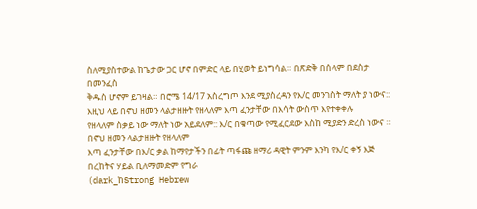ስለሚያስተውል ከጌታው ጋር ሆኖ በምድር ላይ በሂወት ይነግሳል። በጽድቅ በሰላም በደስታ በመንፈስ
ቅዱስ ሆኖም ይገዛል። በሮሜ 14/17 አስረግጦ እንደ ሚያስረዳን የእ/ር መንገስት ማለት ያ ነውና::
እዚህ ላይ በኖህ ዘመን ላልታዘዙት የዘላለም እጣ ፈንታቸው በእሳት ውስጥ እየተቀቀሉ
የዘላለም ስቃይ ነው ማለት ነው አይደለም:: እ/ር በቁጣው የሚፈርደው እስከ ሚያድን ድረስ ነውና ። በኖህ ዘመን ላልታዘዙት የዘላለም
እጣ ፈንታቸው በእ/ር ቃል ከማየታችን በፊት ጣፋጩ ዘማሪ ዳዊት ምንም እንካ የእ/ር ቀኝ እጅ በረከትና ሃይል ቢለማመድም የግራ
(dark_ከStrong Hebrew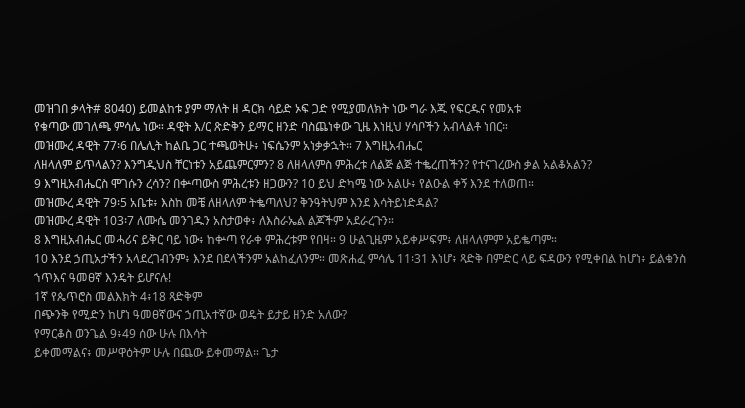መዝገበ ቃላት# 8040) ይመልከቱ ያም ማለት ዘ ዳርክ ሳይድ ኦፍ ጋድ የሚያመለክት ነው ግራ እጁ የፍርዱና የመአቱ
የቁጣው መገለጫ ምሳሌ ነው። ዳዊት እ/ር ጽድቅን ይማር ዘንድ ባስጨነቀው ጊዜ እነዚህ ሃሳቦችን አብላልቶ ነበር።
መዝሙረ ዳዊት 77፡6 በሌሊት ከልቤ ጋር ተጫወትሁ፥ ነፍሴንም አነቃቃኋት። 7 እግዚአብሔር
ለዘላለም ይጥላልን? እንግዲህስ ቸርነቱን አይጨምርምን? 8 ለዘላለምስ ምሕረቱ ለልጅ ልጅ ተቈረጠችን? የተናገረውስ ቃል አልቆአልን?
9 እግዚአብሔርስ ሞገሱን ረሳን? በቍጣውስ ምሕረቱን ዘጋውን? 10 ይህ ድካሜ ነው አልሁ፥ የልዑል ቀኝ እንደ ተለወጠ።
መዝሙረ ዳዊት 79፡5 አቤቱ፥ እስከ መቼ ለዘላለም ትቈጣለህ? ቅንዓትህም እንደ እሳትይነድዳል?
መዝሙረ ዳዊት 103፡7 ለሙሴ መንገዱን አስታወቀ፥ ለእስራኤል ልጆችም አደራረጉን።
8 እግዚአብሔር መሓሪና ይቅር ባይ ነው፥ ከቍጣ የራቀ ምሕረቱም የበዛ። 9 ሁልጊዜም አይቀሥፍም፥ ለዘላለምም አይቈጣም።
10 እንደ ኃጢአታችን አላደረገብንም፥ እንደ በደላችንም አልከፈለንም። መጽሐፈ ምሳሌ 11፡31 እነሆ፥ ጻድቅ በምድር ላይ ፍዳውን የሚቀበል ከሆነ፥ ይልቁንስ ኀጥእና ዓመፀኛ እንዴት ይሆናሉ!
1ኛ የጴጥሮስ መልእክት 4፥18 ጻድቅም
በጭንቅ የሚድን ከሆነ ዓመፀኛውና ኃጢአተኛው ወዴት ይታይ ዘንድ አለው?
የማርቆስ ወንጌል 9፥49 ሰው ሁሉ በእሳት
ይቀመማልና፥ መሥዋዕትም ሁሉ በጨው ይቀመማል። ጌታ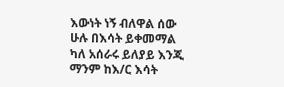እውነት ነኝ ብለዋል ሰው ሁሉ በእሳት ይቀመማል ካለ አሰራሩ ይለያይ እንጂ ማንም ከእ/ር እሳት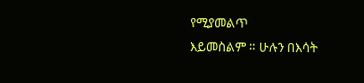የሚያመልጥ
እይመስልም ። ሁሉን በእሳት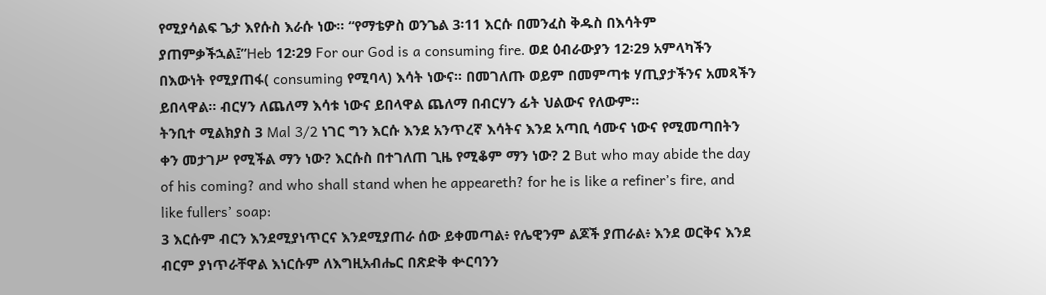የሚያሳልፍ ጌታ እየሱስ እራሱ ነው። “የማቴዎስ ወንጌል 3፡11 እርሱ በመንፈስ ቅዱስ በእሳትም ያጠምቃችኋል፤”Heb 12፡29 For our God is a consuming fire. ወደ ዕብራውያን 12፡29 አምላካችን በእውነት የሚያጠፋ( consuming የሚባላ) እሳት ነውና። በመገለጡ ወይም በመምጣቱ ሃጢያታችንና አመጻችን
ይበላዋል። ብርሃን ለጨለማ እሳቱ ነውና ይበላዋል ጨለማ በብርሃን ፊት ህልውና የለውም።
ትንቢተ ሚልክያስ 3 Mal 3/2 ነገር ግን እርሱ እንደ አንጥረኛ እሳትና እንደ አጣቢ ሳሙና ነውና የሚመጣበትን ቀን መታገሥ የሚችል ማን ነው? እርሱስ በተገለጠ ጊዜ የሚቆም ማን ነው? 2 But who may abide the day of his coming? and who shall stand when he appeareth? for he is like a refiner’s fire, and like fullers’ soap:
3 እርሱም ብርን እንደሚያነጥርና እንደሚያጠራ ሰው ይቀመጣል፥ የሌዊንም ልጆች ያጠራል፥ እንደ ወርቅና እንደ ብርም ያነጥራቸዋል እነርሱም ለእግዚአብሔር በጽድቅ ቍርባንን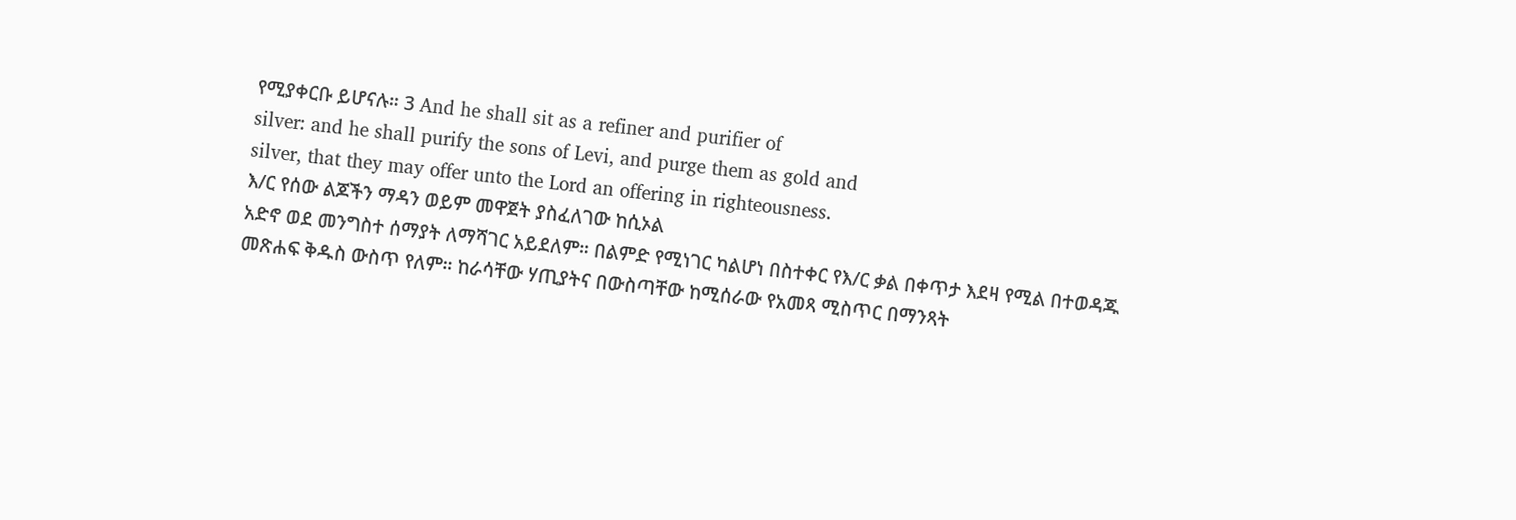የሚያቀርቡ ይሆናሉ። 3 And he shall sit as a refiner and purifier of
silver: and he shall purify the sons of Levi, and purge them as gold and
silver, that they may offer unto the Lord an offering in righteousness.
እ/ር የሰው ልጆችን ማዳን ወይም መዋጀት ያስፈለገው ከሲኦል
አድኖ ወደ መንግስተ ሰማያት ለማሻገር አይደለም። በልምድ የሚነገር ካልሆነ በስተቀር የእ/ር ቃል በቀጥታ እደዛ የሚል በተወዳጁ
መጽሐፍ ቅዱስ ውስጥ የለም። ከራሳቸው ሃጢያትና በውስጣቸው ከሚሰራው የአመጻ ሚስጥር በማንጻት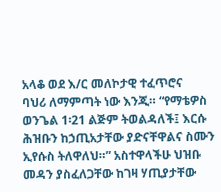አላቆ ወደ እ/ር መለኮታዊ ተፈጥሮና
ባህሪ ለማምጣት ነው እንጂ። “የማቴዎስ ወንጌል 1፡21 ልጅም ትወልዳለች፤ እርሱ ሕዝቡን ከኃጢአታቸው ያድናቸዋልና ስሙን ኢየሱስ ትለዋለህ።” አስተዋላችሁ ህዝቡ መዳን ያስፈለጋቸው ከገዛ ሃጢያታቸው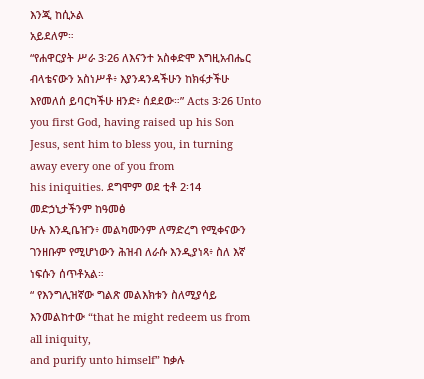እንጂ ከሲኦል
አይደለም።
“የሐዋርያት ሥራ 3፡26 ለእናንተ አስቀድሞ እግዚአብሔር ብላቴናውን አስነሥቶ፥ እያንዳንዳችሁን ከክፋታችሁ እየመለሰ ይባርካችሁ ዘንድ፥ ሰደደው።” Acts 3፡26 Unto you first God, having raised up his Son Jesus, sent him to bless you, in turning away every one of you from
his iniquities. ደግሞም ወደ ቲቶ 2፡14 መድኃኒታችንም ከዓመፅ
ሁሉ እንዲቤዠን፥ መልካሙንም ለማድረግ የሚቀናውን ገንዘቡም የሚሆነውን ሕዝብ ለራሱ እንዲያነጻ፥ ስለ እኛ ነፍሱን ሰጥቶአል።
“ የእንግሊዝኛው ግልጽ መልእክቱን ስለሚያሳይ እንመልከተው “that he might redeem us from all iniquity,
and purify unto himself” ከቃሉ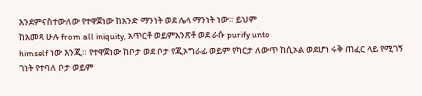እንደምናስተውለው የተዋጀነው ከአንድ ማንነት ወደ ሌላ ማንነት ነው። ይህም
ከአመጻ ሁሉ from all iniquity, አጥርቶ ወይምአንጽቶ ወደ ራሱ purify unto
himself ነው እንጂ። የተዋጀነው ከቦታ ወደ ቦታ የጂኦግራፊ ወይም የካርታ ለውጥ ከሲኦል ወደሆነ ሩቅ ጠፈር ላይ የሚገኝ
ገነት የተባለ ቦታ ወይም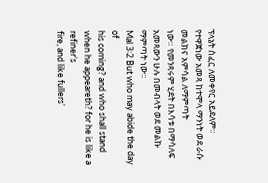ፕላኔት ሰፈር ለመቀየር አይደለም። የተዋጀነው አመጻ ከተሞላ ማንነት ወደ ራሱ መልክና አምሳል ለማምጣት
ነው። የመንጻሩም ሂደት በእሳቱ በማሳለፍ አመጻውን ሁሉ በመብላት ወደ መልኩ ማምጣት ነው።
Mal 3፡2 But who may abide the day of
his coming? and who shall stand when he appeareth? for he is like a refiner’s
fire, and like fullers’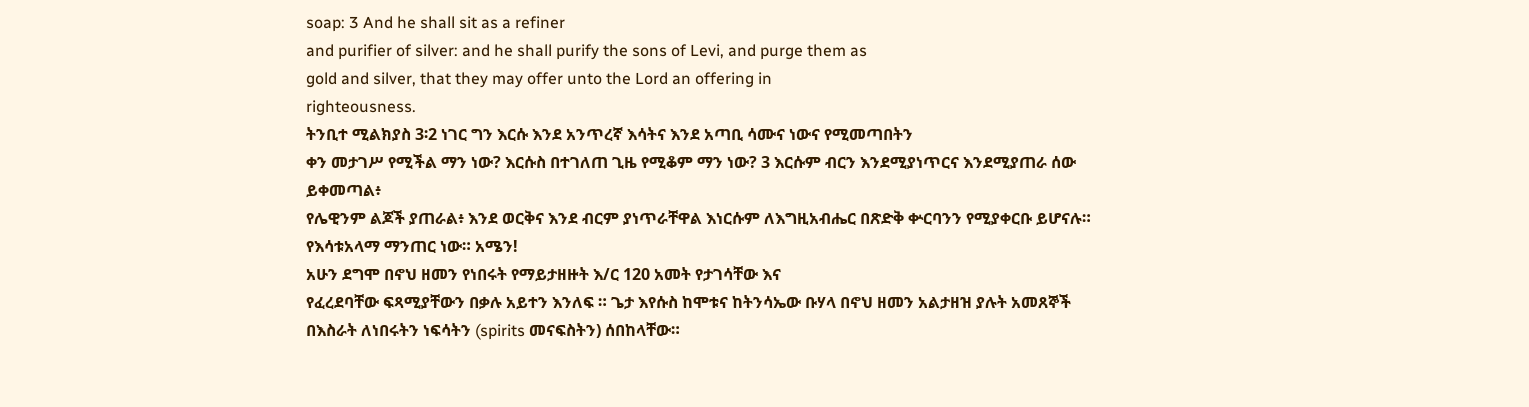soap: 3 And he shall sit as a refiner
and purifier of silver: and he shall purify the sons of Levi, and purge them as
gold and silver, that they may offer unto the Lord an offering in
righteousness.
ትንቢተ ሚልክያስ 3፡2 ነገር ግን እርሱ እንደ አንጥረኛ እሳትና እንደ አጣቢ ሳሙና ነውና የሚመጣበትን
ቀን መታገሥ የሚችል ማን ነው? እርሱስ በተገለጠ ጊዜ የሚቆም ማን ነው? 3 እርሱም ብርን እንደሚያነጥርና እንደሚያጠራ ሰው ይቀመጣል፥
የሌዊንም ልጆች ያጠራል፥ እንደ ወርቅና እንደ ብርም ያነጥራቸዋል እነርሱም ለእግዚአብሔር በጽድቅ ቍርባንን የሚያቀርቡ ይሆናሉ።
የእሳቱአላማ ማንጠር ነው። አሜን!
አሁን ደግሞ በኖህ ዘመን የነበሩት የማይታዘዙት እ/ር 120 አመት የታገሳቸው እና
የፈረደባቸው ፍጻሚያቸውን በቃሉ አይተን እንለፍ ። ጌታ እየሱስ ከሞቱና ከትንሳኤው ቡሃላ በኖህ ዘመን አልታዘዝ ያሉት አመጸኞች
በእስራት ለነበሩትን ነፍሳትን (spirits መናፍስትን) ሰበከላቸው።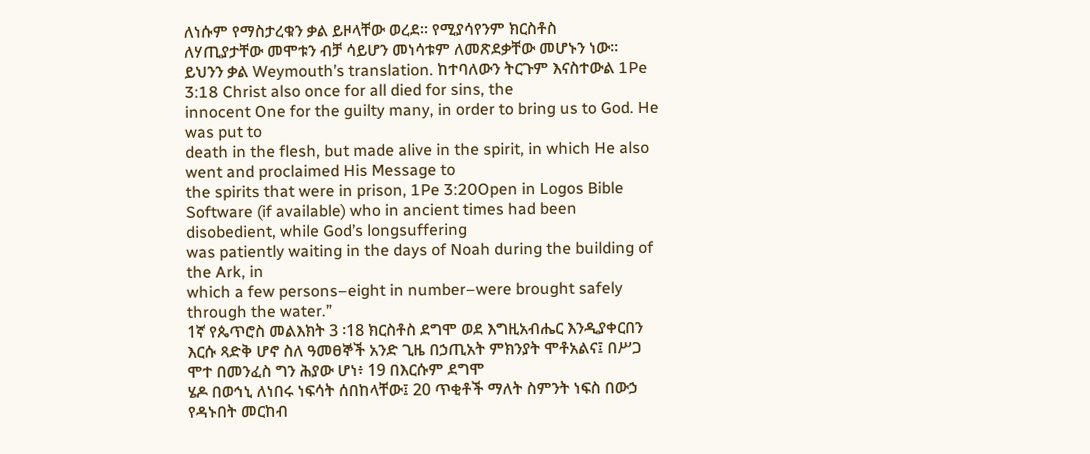ለነሱም የማስታረቁን ቃል ይዞላቸው ወረደ። የሚያሳየንም ክርስቶስ
ለሃጢያታቸው መሞቱን ብቻ ሳይሆን መነሳቱም ለመጽደቃቸው መሆኑን ነው።
ይህንን ቃል Weymouth’s translation. ከተባለውን ትርጉም እናስተውል 1Pe
3:18 Christ also once for all died for sins, the
innocent One for the guilty many, in order to bring us to God. He was put to
death in the flesh, but made alive in the spirit, in which He also went and proclaimed His Message to
the spirits that were in prison, 1Pe 3:20Open in Logos Bible Software (if available) who in ancient times had been disobedient, while God’s longsuffering
was patiently waiting in the days of Noah during the building of the Ark, in
which a few persons–eight in number–were brought safely through the water.”
1ኛ የጴጥሮስ መልእክት 3 ፡18 ክርስቶስ ደግሞ ወደ እግዚአብሔር እንዲያቀርበን
እርሱ ጻድቅ ሆኖ ስለ ዓመፀኞች አንድ ጊዜ በኃጢአት ምክንያት ሞቶአልና፤ በሥጋ ሞተ በመንፈስ ግን ሕያው ሆነ፥ 19 በእርሱም ደግሞ
ሄዶ በወኅኒ ለነበሩ ነፍሳት ሰበከላቸው፤ 20 ጥቂቶች ማለት ስምንት ነፍስ በውኃ የዳኑበት መርከብ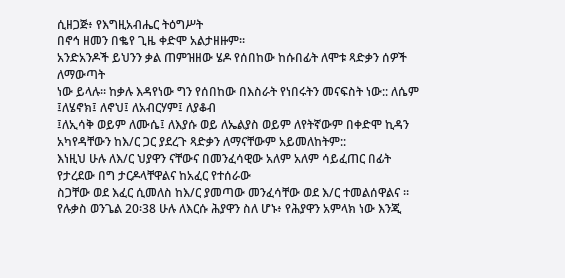ሲዘጋጅ፥ የእግዚአብሔር ትዕግሥት
በኖኅ ዘመን በቈየ ጊዜ ቀድሞ አልታዘዙም።
አንድአንዶች ይህንን ቃል ጠምዝዘው ሄዶ የሰበከው ከሱበፊት ለሞቱ ጻድቃን ሰዎች ለማውጣት
ነው ይላሉ። ከቃሉ እዳየነው ግን የሰበከው በእስራት የነበሩትን መናፍስት ነው:: ለሴም ፤ለሄኖክ፤ ለኖህ፤ ለአብርሃም፤ ለያቆብ
፤ለኢሳቅ ወይም ለሙሴ፤ ለእያሱ ወይ ለኤልያስ ወይም ለየትኛውም በቀድሞ ኪዳን አካየዳቸውን ከእ/ር ጋር ያደረጉ ጻድቃን ለማናቸውም አይመለከትም::
እነዚህ ሁሉ ለእ/ር ህያዋን ናቸውና በመንፈሳዊው አለም አለም ሳይፈጠር በፊት የታረደው በግ ታርዶላቸዋልና ከአፈር የተሰራው
ስጋቸው ወደ እፈር ሲመለስ ከእ/ር ያመጣው መንፈሳቸው ወደ እ/ር ተመልሰዋልና ።
የሉቃስ ወንጌል 20፡38 ሁሉ ለእርሱ ሕያዋን ስለ ሆኑ፥ የሕያዋን አምላክ ነው እንጂ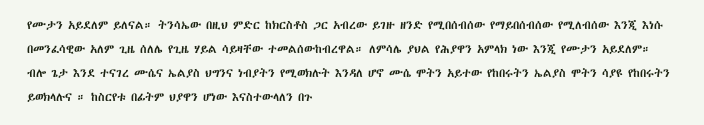የሙታን አይደለም ይለናል። ትንሳኤው በዚህ ምድር ከክርስቶስ ጋር አብረው ይገዙ ዘንድ የሚበሰብሰው የማይበሰብሰው የሚለብሰው እንጂ እነሱ በመንፈሳዊው አለም ጊዜ ሰለሌ የጊዜ ሃይል ሳይዛቸው ተመልሰውከብረዋል። ለምሳሌ ያህል የሕያዋን አምላክ ነው እንጂ የሙታን አይደለም። ብሎ ጌታ እንደ ተናገረ ሙሴና ኤልያስ ህግንና ነብያትን የሚወክሉት እንዳለ ሆኖ ሙሴ ሞትን አይተው የከበሩትን ኤልያስ ሞትን ሳያዩ የከበሩትን ይወክላሉና ። ከስርየቱ በፊትም ህያዋን ሆነው እናስተውላለን በጉ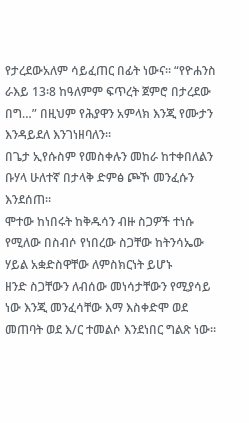የታረደውአለም ሳይፈጠር በፊት ነውና። “የዮሐንስ ራእይ 13፡8 ከዓለምም ፍጥረት ጀምሮ በታረደው በግ…” በዚህም የሕያዋን አምላክ እንጂ የሙታን እንዳይደለ እንገነዘባለን።
በጌታ ኢየሱስም የመስቀሉን መከራ ከተቀበለልን ቡሃላ ሁለተኛ በታላቅ ድምፅ ጮኾ መንፈሱን እንደሰጠ።
ሞተው ከነበሩት ከቅዱሳን ብዙ ስጋዎች ተነሱ የሚለው በስብሶ የነበረው ስጋቸው ከትንሳኤው ሃይል አቋድስዋቸው ለምስክርነት ይሆኑ
ዘንድ ስጋቸውን ለብሰው መነሳታቸውን የሚያሳይ ነው እንጂ መንፈሳቸው እማ እስቀድሞ ወደ መጠባት ወደ እ/ር ተመልሶ እንደነበር ግልጽ ነው።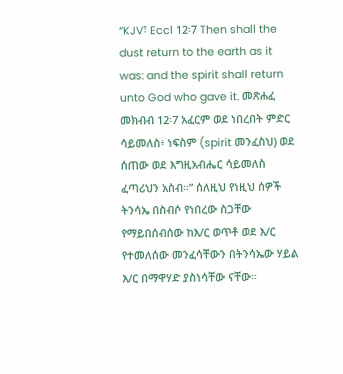“KJV፣ Eccl 12፡7 Then shall the dust return to the earth as it
was: and the spirit shall return unto God who gave it. መጽሐፈ መክብብ 12፡7 አፈርም ወደ ነበረበት ምድር ሳይመለስ፥ ነፍስም (spirit መንፈስህ) ወደ ሰጠው ወደ እግዚአብሔር ሳይመለስ ፈጣሪህን አስብ።” ሰለዚህ የነዚህ ሰዎች ትንሳኤ በስብሶ የነበረው ስጋቸው የማይበሰብሰው ከእ/ር ወጥቶ ወደ እ/ር
የተመለሰው መንፈሳቸውን በትንሳኤው ሃይል እ/ር በማዋሃድ ያስነሳቸው ናቸው።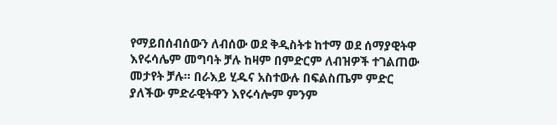የማይበሰብሰውን ለብሰው ወደ ቅዲስትቱ ከተማ ወደ ሰማያዊትዋ እየሩሳሌም መግባት ቻሉ ከዛም በምድርም ለብዝዎች ተገልጠው መታየት ቻሉ። በራእይ ሂዱና አስተውሉ በፍልስጤም ምድር ያለችው ምድራዊትዋን እየሩሳሎም ምንም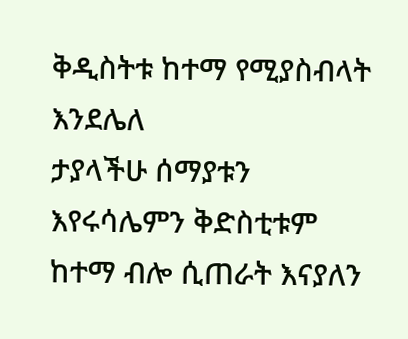ቅዲስትቱ ከተማ የሚያስብላት እንደሌለ
ታያላችሁ ሰማያቱን እየሩሳሌምን ቅድስቲቱም ከተማ ብሎ ሲጠራት እናያለን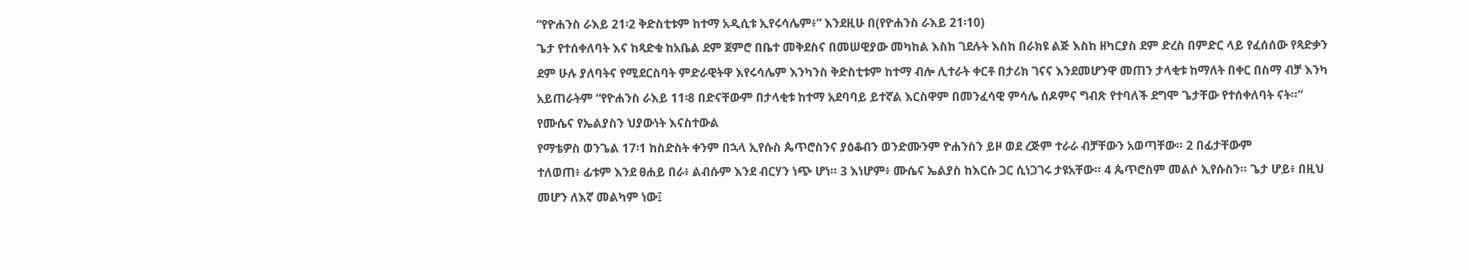“የዮሐንስ ራእይ 21፡2 ቅድስቲቱም ከተማ አዲሲቱ ኢየሩሳሌም፥” እንደዚሁ በ(የዮሐንስ ራእይ 21፡10)
ጌታ የተሰቀለባት እና ከጻድቁ ከአቤል ደም ጀምሮ በቤተ መቅደስና በመሠዊያው መካከል እስከ ገደሉት እስከ በራክዩ ልጅ እስከ ዘካርያስ ደም ድረስ በምድር ላይ የፈሰሰው የጻድቃን ደም ሁሉ ያለባትና የሚደርስባት ምድራዊትዋ እየሩሳሌም እንካንስ ቅድስቲቱም ከተማ ብሎ ሊተራት ቀርቶ በታሪክ ገናና እንደመሆንዋ መጠን ታላቂቱ ከማለት በቀር በስማ ብቻ እንካ አይጠራትም “የዮሐንስ ራእይ 11፡8 በድናቸውም በታላቂቱ ከተማ አደባባይ ይተኛል እርስዋም በመንፈሳዊ ምሳሌ ሰዶምና ግብጽ የተባለች ደግሞ ጌታቸው የተሰቀለባት ናት።”
የሙሴና የኤልያስን ህያውነት እናስተውል
የማቴዎስ ወንጌል 17፡1 ከስድስት ቀንም በኋላ ኢየሱስ ጴጥሮስንና ያዕቆብን ወንድሙንም ዮሐንስን ይዞ ወደ ረጅም ተራራ ብቻቸውን አወጣቸው። 2 በፊታቸውም
ተለወጠ፥ ፊቱም እንደ ፀሐይ በራ፥ ልብሱም እንደ ብርሃን ነጭ ሆነ። 3 እነሆም፥ ሙሴና ኤልያስ ከእርሱ ጋር ሲነጋገሩ ታዩአቸው። 4 ጴጥሮስም መልሶ ኢየሱስን። ጌታ ሆይ፥ በዚህ መሆን ለእኛ መልካም ነው፤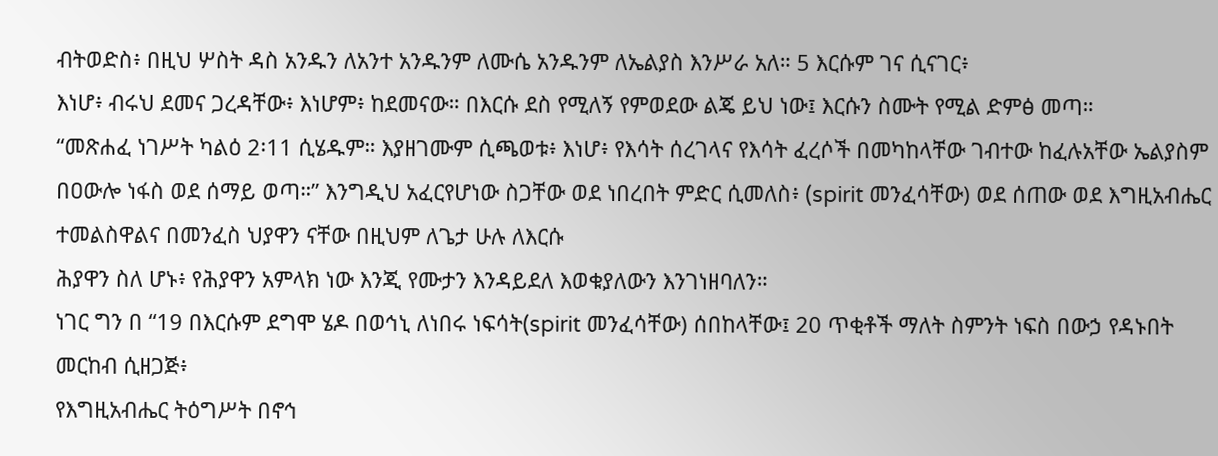ብትወድስ፥ በዚህ ሦስት ዳስ አንዱን ለአንተ አንዱንም ለሙሴ አንዱንም ለኤልያስ እንሥራ አለ። 5 እርሱም ገና ሲናገር፥
እነሆ፥ ብሩህ ደመና ጋረዳቸው፥ እነሆም፥ ከደመናው። በእርሱ ደስ የሚለኝ የምወደው ልጄ ይህ ነው፤ እርሱን ስሙት የሚል ድምፅ መጣ።
“መጽሐፈ ነገሥት ካልዕ 2፡11 ሲሄዱም። እያዘገሙም ሲጫወቱ፥ እነሆ፥ የእሳት ሰረገላና የእሳት ፈረሶች በመካከላቸው ገብተው ከፈሉአቸው ኤልያስም በዐውሎ ነፋስ ወደ ሰማይ ወጣ።” እንግዲህ አፈርየሆነው ስጋቸው ወደ ነበረበት ምድር ሲመለስ፥ (spirit መንፈሳቸው) ወደ ሰጠው ወደ እግዚአብሔር ተመልስዋልና በመንፈስ ህያዋን ናቸው በዚህም ለጌታ ሁሉ ለእርሱ
ሕያዋን ስለ ሆኑ፥ የሕያዋን አምላክ ነው እንጂ የሙታን እንዳይደለ እወቁያለውን እንገነዘባለን።
ነገር ግን በ “19 በእርሱም ደግሞ ሄዶ በወኅኒ ለነበሩ ነፍሳት(spirit መንፈሳቸው) ሰበከላቸው፤ 20 ጥቂቶች ማለት ስምንት ነፍስ በውኃ የዳኑበት መርከብ ሲዘጋጅ፥
የእግዚአብሔር ትዕግሥት በኖኅ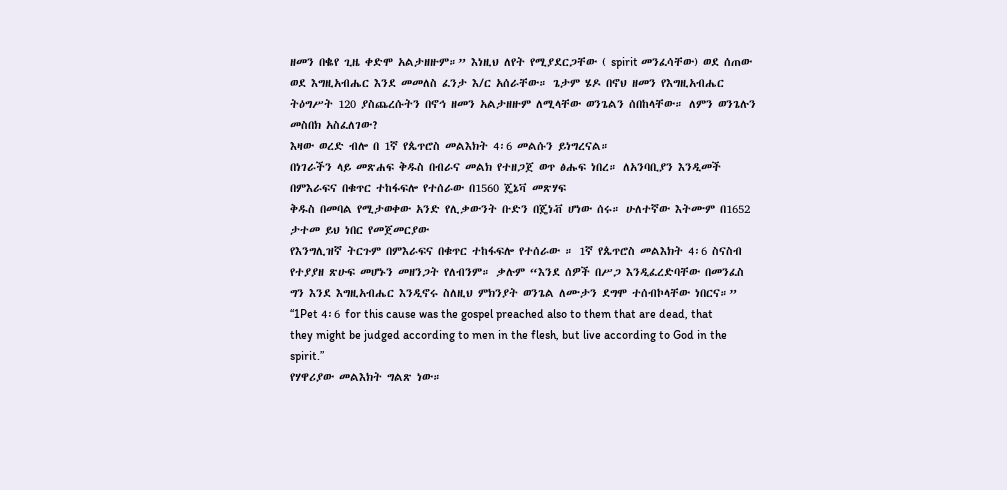ዘመን በቈየ ጊዜ ቀድሞ አልታዘዙም።” እነዚህ ለየት የሚያደርጋቸው ( spirit መንፈሳቸው) ወደ ሰጠው ወደ እግዚአብሔር እንደ መመለስ ፈንታ እ/ር አሰራቸው። ጌታም ሄዶ በኖህ ዘመን የእግዚአብሔር ትዕግሥት 120 ያስጨረሱትን በኖኅ ዘመን አልታዘዙም ለሚላቸው ወንጌልን ሰበከላቸው። ለምን ወንጌሉን መስበክ አስፈለገው?
እዛው ወረድ ብሎ በ 1ኛ የጴጥሮስ መልእክት 4፡6 መልሱን ይነግረናል።
በነገራችን ላይ መጽሐፍ ቅዱስ በብራና መልክ የተዘጋጀ ወጥ ፅሑፍ ነበረ። ለአንባቢያን እንዲመች በምእራፍና በቁጥር ተከፋፍሎ የተሰራው በ1560 ጄኔቫ መጽሃፍ
ቅዱስ በመባል የሚታወቀው አንድ የሊቃውንት ቡድን በጄነቭ ሆነው ሰሩ። ሁለተኛው እትሙም በ1652 ታተመ ይህ ነበር የመጀመርያው
የእንግሊዝኛ ትርጉም በምእራፍና በቁጥር ተከፋፍሎ የተሰራው ። 1ኛ የጴጥሮስ መልእክት 4፡6 ስናስብ የተያያዘ ጽሁፍ መሆኑን መዘንጋት የለብንም። ቃሉም “እንደ ሰዎች በሥጋ እንዲፈረድባቸው በመንፈስ ግን እንደ እግዚአብሔር እንዲኖሩ ስለዚህ ምክንያት ወንጌል ለሙታን ደግሞ ተሰብኮላቸው ነበርና።” “1Pet 4፡6 for this cause was the gospel preached also to them that are dead, that they might be judged according to men in the flesh, but live according to God in the spirit.”
የሃዋሪያው መልእክት ግልጽ ነው።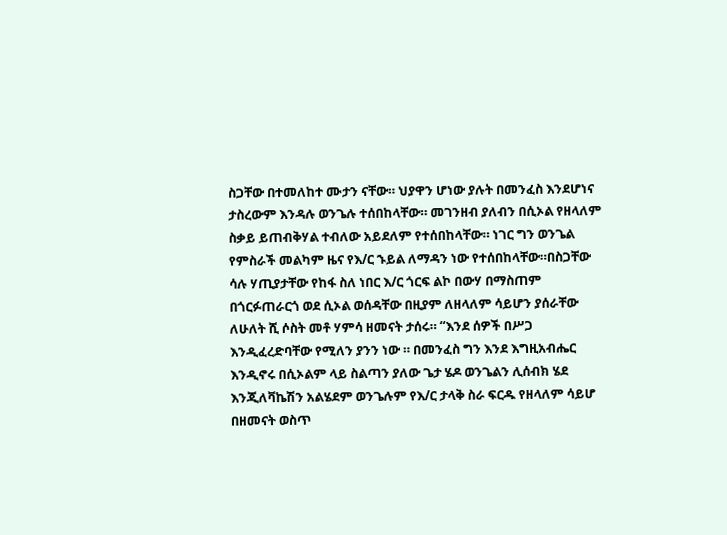ስጋቸው በተመለከተ ሙታን ናቸው። ህያዋን ሆነው ያሉት በመንፈስ እንደሆነና ታስረውም እንዳሉ ወንጌሉ ተሰበከላቸው። መገንዘብ ያለብን በሲኦል የዘላለም ስቃይ ይጠብቅሃል ተብለው አይደለም የተሰበከላቸው። ነገር ግን ወንጌል የምስራች መልካም ዜና የእ/ር ኁይል ለማዳን ነው የተሰበከላቸው።በስጋቸው ሳሉ ሃጢያታቸው የከፋ ስለ ነበር እ/ር ጎርፍ ልኮ በውሃ በማስጠም በጎርፉጠራርጎ ወደ ሲኦል ወሰዳቸው በዚያም ለዘላለም ሳይሆን ያሰራቸው ለሁለት ሺ ሶስት መቶ ሃምሳ ዘመናት ታሰሩ። “እንደ ሰዎች በሥጋ እንዲፈረድባቸው የሚለን ያንን ነው ። በመንፈስ ግን እንደ እግዚአብሔር እንዲኖሩ በሲኦልም ላይ ስልጣን ያለው ጌታ ሄዶ ወንጌልን ሊሰብክ ሄደ እንጂለቫኬሽን አልሄደም ወንጌሉም የእ/ር ታላቅ ስራ ፍርዱ የዘላለም ሳይሆ በዘመናት ወስጥ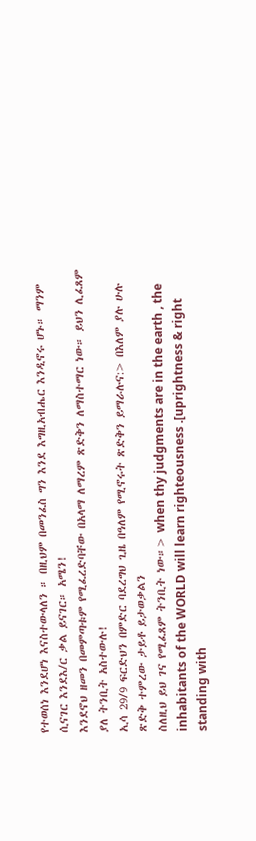የተወሰነ እንደሆነ እናስተውላለን ። በዚህም በመንፈስ ግን እንደ እግዚአብሔር እንዲኖሩ ሆኑ። ማንም ሲናገር እንደእ/ር ቃል ይናገር። አሜን!
እንደኖህ ዘመን በመምጣቱም የሚፈረድባቸው በአላማ ለማረም ጽድቅን ለማስተማር ነው። ይህን ሊፈጸም ያለ ትንቢት አስተውሉ!
ኢሳ 29/9 ፍርድህን በምድር ባደረግህ ጊዜ በዓለም የሚኖሩት ጽድቅን ይማራሉና:> በእለም ያሉ ሁሉ ጽድቅ ተምረው ታይቶ ይታወቃልን
ስለዚህ ይህ ገና የሚፈጸም ትንቢት ነው።> when thy judgments are in the earth , the inhabitants of the WORLD will learn righteousness .[uprightness & right standing with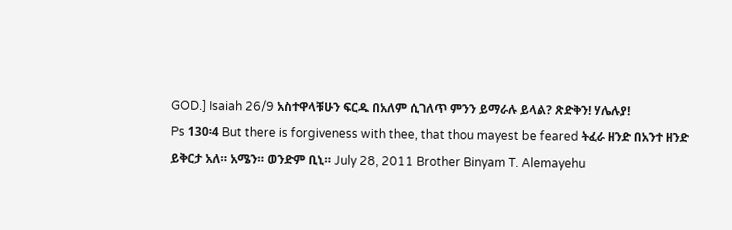GOD.] Isaiah 26/9 አስተዋላቹሁን ፍርዱ በአለም ሲገለጥ ምንን ይማራሉ ይላል? ጽድቅን! ሃሌሉያ!
Ps 130፡4 But there is forgiveness with thee, that thou mayest be feared ትፈራ ዘንድ በአንተ ዘንድ
ይቅርታ አለ። አሜን። ወንድም ቢኒ። July 28, 2011 Brother Binyam T. Alemayehu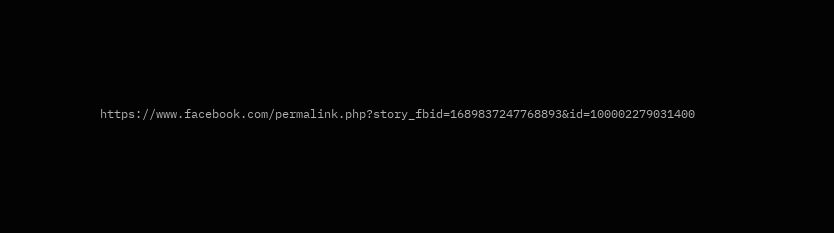https://www.facebook.com/permalink.php?story_fbid=1689837247768893&id=100002279031400